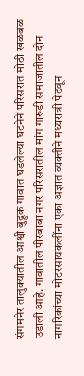संगमनेर तालुक्यातील आश्वी बुद्रुक गावात घडलेल्या घटनेने परिसरात मोठी खळबळ उडाली आहे. गावातील पीरबाबा नगर परिसरातील मांग गारुडी समाजातील दोन नागरिकांच्या मोटरसायकलींना एका अज्ञात व्यक्तीने मध्यरात्री पेटवून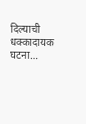दिल्याची धक्कादायक घटना…